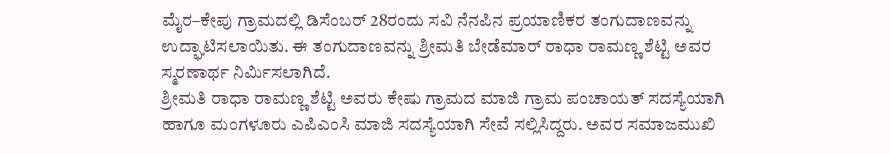ಮೈರ–ಕೇಪು ಗ್ರಾಮದಲ್ಲಿ ಡಿಸೆಂಬರ್ 28ರಂದು ಸವಿ ನೆನಪಿನ ಪ್ರಯಾಣಿಕರ ತಂಗುದಾಣವನ್ನು ಉದ್ಘಾಟಿಸಲಾಯಿತು. ಈ ತಂಗುದಾಣವನ್ನು ಶ್ರೀಮತಿ ಬೇಡೆಮಾರ್ ರಾಧಾ ರಾಮಣ್ಣ ಶೆಟ್ಟಿ ಅವರ ಸ್ಮರಣಾರ್ಥ ನಿರ್ಮಿಸಲಾಗಿದೆ.
ಶ್ರೀಮತಿ ರಾಧಾ ರಾಮಣ್ಣ ಶೆಟ್ಟಿ ಅವರು ಕೇಷು ಗ್ರಾಮದ ಮಾಜಿ ಗ್ರಾಮ ಪಂಚಾಯತ್ ಸದಸ್ಯೆಯಾಗಿ ಹಾಗೂ ಮಂಗಳೂರು ಎಪಿಎಂಸಿ ಮಾಜಿ ಸದಸ್ಯೆಯಾಗಿ ಸೇವೆ ಸಲ್ಲಿಸಿದ್ದರು. ಅವರ ಸಮಾಜಮುಖಿ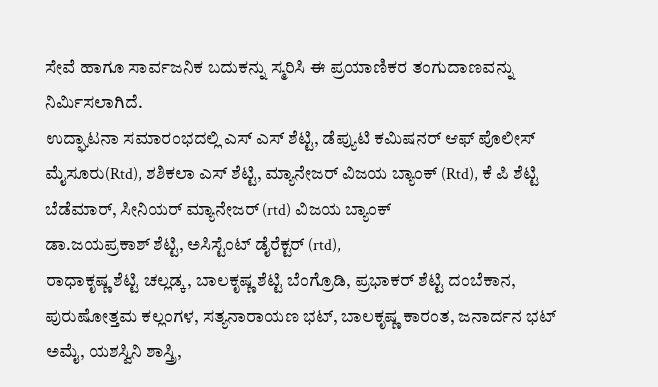ಸೇವೆ ಹಾಗೂ ಸಾರ್ವಜನಿಕ ಬದುಕನ್ನು ಸ್ಮರಿಸಿ ಈ ಪ್ರಯಾಣಿಕರ ತಂಗುದಾಣವನ್ನು ನಿರ್ಮಿಸಲಾಗಿದೆ.
ಉದ್ಘಾಟನಾ ಸಮಾರಂಭದಲ್ಲಿ ಎಸ್ ಎಸ್ ಶೆಟ್ಟಿ, ಡೆಪ್ಯುಟಿ ಕಮಿಷನರ್ ಆಫ್ ಪೊಲೀಸ್ ಮೈಸೂರು(Rtd), ಶಶಿಕಲಾ ಎಸ್ ಶೆಟ್ಟಿ, ಮ್ಯಾನೇಜರ್ ವಿಜಯ ಬ್ಯಾಂಕ್ (Rtd), ಕೆ ಪಿ ಶೆಟ್ಟಿ ಬೆಡೆಮಾರ್, ಸೀನಿಯರ್ ಮ್ಯಾನೇಜರ್ (rtd) ವಿಜಯ ಬ್ಯಾಂಕ್
ಡಾ.ಜಯಪ್ರಕಾಶ್ ಶೆಟ್ಟಿ, ಅಸಿಸ್ಟೆಂಟ್ ಡೈರೆಕ್ಟರ್ (rtd),
ರಾಧಾಕೃಷ್ಣ ಶೆಟ್ಟಿ ಚಲ್ಲಡ್ಕ, ಬಾಲಕೃಷ್ಣ ಶೆಟ್ಟಿ ಬೆಂಗ್ರೊಡಿ, ಪ್ರಭಾಕರ್ ಶೆಟ್ಟಿ ದಂಬೆಕಾನ, ಪುರುಷೋತ್ತಮ ಕಲ್ಲಂಗಳ, ಸತ್ಯನಾರಾಯಣ ಭಟ್, ಬಾಲಕೃಷ್ಣ ಕಾರಂತ, ಜನಾರ್ದನ ಭಟ್ ಅಮೈ, ಯಶಸ್ವಿನಿ ಶಾಸ್ತ್ರಿ,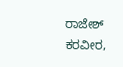ರಾಜೇಶ್ ಕರವೀರ,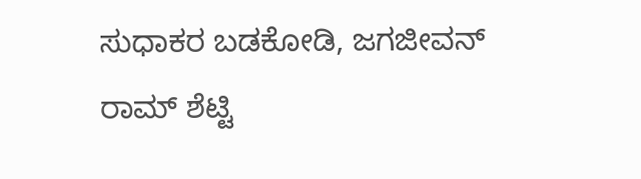ಸುಧಾಕರ ಬಡಕೋಡಿ, ಜಗಜೀವನ್ ರಾಮ್ ಶೆಟ್ಟಿ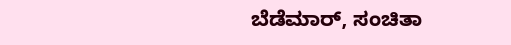ಬೆಡೆಮಾರ್, ಸಂಚಿತಾ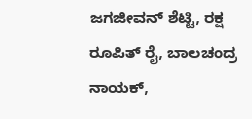ಜಗಜೀವನ್ ಶೆಟ್ಟಿ, ರಕ್ಷ ರೂಪಿತ್ ರೈ, ಬಾಲಚಂದ್ರ ನಾಯಕ್,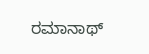ರಮಾನಾಥ್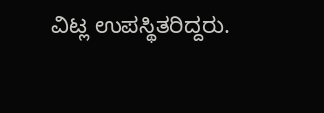ವಿಟ್ಲ ಉಪಸ್ಥಿತರಿದ್ದರು.